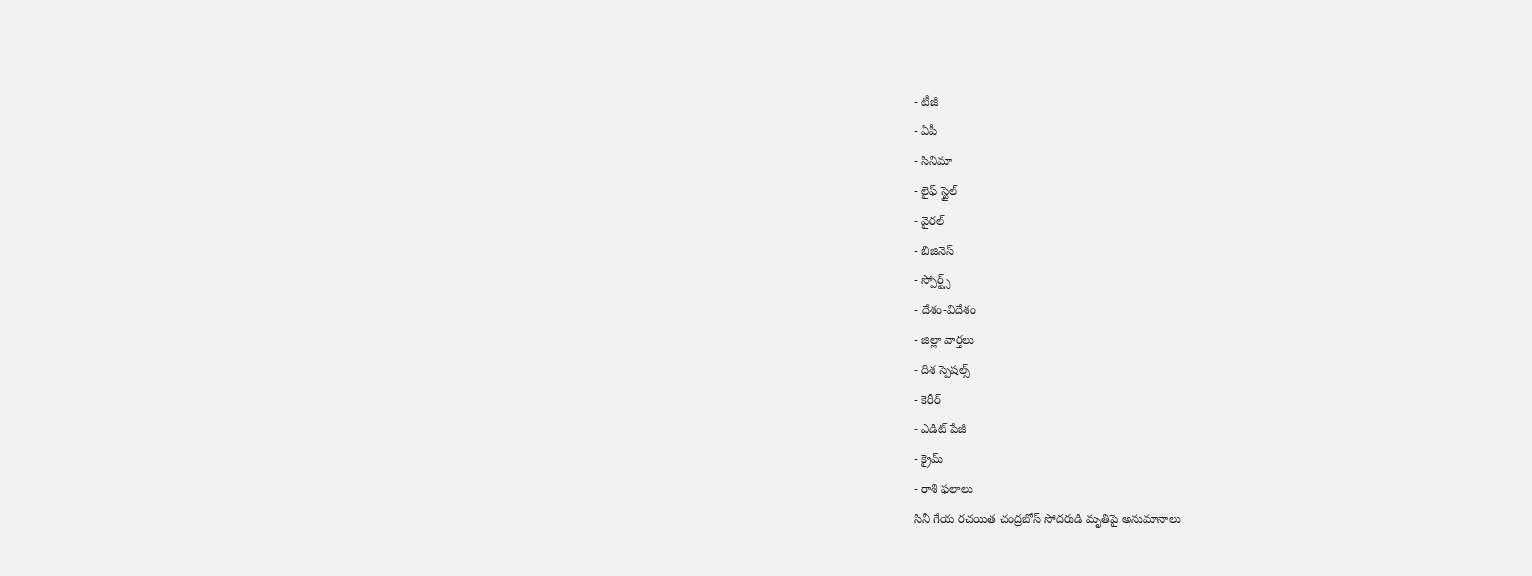- టీజీ
- ఏపీ
- సినిమా
- లైఫ్ స్టైల్
- వైరల్
- బిజినెస్
- స్పోర్ట్స్
- దేశం-విదేశం
- జిల్లా వార్తలు
- దిశ స్పెషల్స్
- కెరీర్
- ఎడిట్ పేజీ
- క్రైమ్
- రాశి ఫలాలు
సినీ గేయ రచయిత చంద్రబోస్ సోదరుడి మృతిపై అనుమానాలు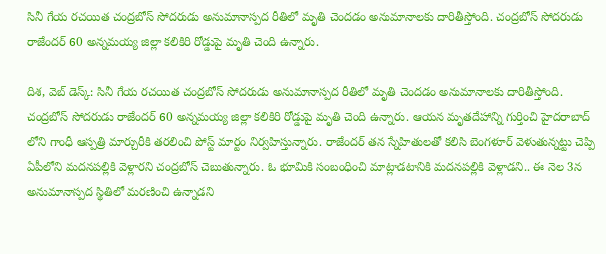సినీ గేయ రచయిత చంద్రబోస్ సోదరుడు అనుమానాస్పద రీతిలో మృతి చెందడం అనుమానాలకు దారితీస్తోంది. చంద్రబోస్ సోదరుడు రాజేందర్ 60 అన్నమయ్య జిల్లా కలికిరి రోడ్డుపై మృతి చెంది ఉన్నారు.

దిశ, వెబ్ డెస్క్: సినీ గేయ రచయిత చంద్రబోస్ సోదరుడు అనుమానాస్పద రీతిలో మృతి చెందడం అనుమానాలకు దారితీస్తోంది. చంద్రబోస్ సోదరుడు రాజేందర్ 60 అన్నమయ్య జిల్లా కలికిరి రోడ్డుపై మృతి చెంది ఉన్నారు. ఆయన మృతదేహాన్ని గుర్తించి హైదరాబాద్ లోని గాంధీ ఆస్పత్రి మార్చురీకి తరలించి పోస్ట్ మార్టం నిర్వహిస్తున్నారు. రాజేందర్ తన స్నేహితులతో కలిసి బెంగళూర్ వెళుతున్నట్టు చెప్పి ఏపీలోని మదనపల్లికి వెళ్లారని చంద్రబోస్ చెబుతున్నారు. ఓ భూమికి సంబంధించి మాట్లాడటానికి మదనపల్లికి వెళ్లాడని.. ఈ నెల 3న అనుమానాస్పద స్థితిలో మరణించి ఉన్నాడని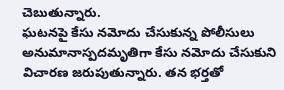చెబుతున్నారు.
ఘటనపై కేసు నమోదు చేసుకున్న పోలీసులు అనుమానాస్పదమృతిగా కేసు నమోదు చేసుకుని విచారణ జరుపుతున్నారు. తన భర్తతో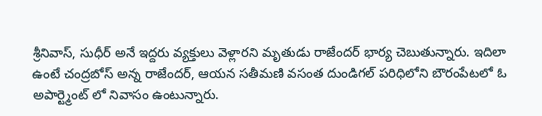శ్రీనివాస్, సుధీర్ అనే ఇద్దరు వ్యక్తులు వెళ్లారని మృతుడు రాజేందర్ భార్య చెబుతున్నారు. ఇదిలా ఉంటే చంద్రబోస్ అన్న రాజేందర్, ఆయన సతీమణి వసంత దుండిగల్ పరిధిలోని బౌరంపేటలో ఓ అపార్ట్మెంట్ లో నివాసం ఉంటున్నారు.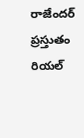రాజేందర్ ప్రస్తుతం రియల్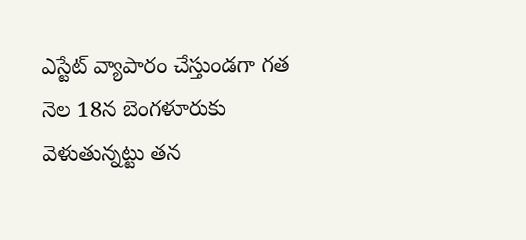ఎస్టేట్ వ్యాపారం చేస్తుండగా గత నెల 18న బెంగళూరుకు వెళుతున్నట్టు తన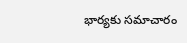భార్యకు సమాచారం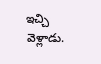ఇచ్చి వెళ్లాడు.